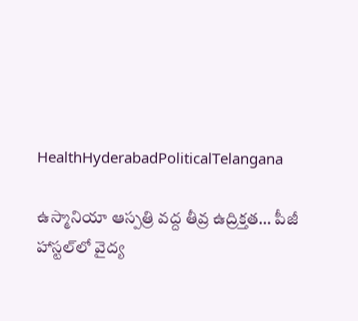HealthHyderabadPoliticalTelangana

ఉస్మానియా ఆస్పత్రి వద్ద తీవ్ర ఉద్రిక్తత… పీజీ హాస్టల్‌లో వైద్య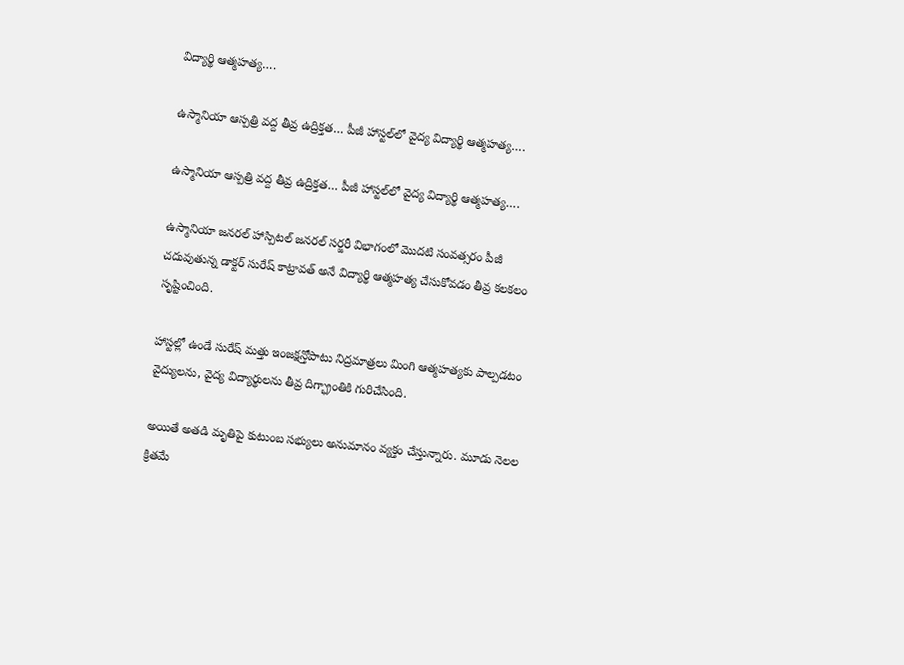విద్యార్థి ఆత్మహత్య….

ఉస్మానియా ఆస్పత్రి వద్ద తీవ్ర ఉద్రిక్తత… పీజీ హాస్టల్‌లో వైద్య విద్యార్థి ఆత్మహత్య….

ఉస్మానియా ఆస్పత్రి వద్ద తీవ్ర ఉద్రిక్తత… పీజీ హాస్టల్‌లో వైద్య విద్యార్థి ఆత్మహత్య….

ఉస్మానియా జనరల్ హాస్పిటల్ జనరల్ సర్జరీ విభాగంలో మొదటి సంవత్సరం పీజీ చదువుతున్న డాక్టర్ సురేష్ కాట్రావత్ అనే విద్యార్థి ఆత్మహత్య చేసుకోవడం తీవ్ర కలకలం సృష్టించింది.

హాస్టల్లో ఉండే సురేష్ మత్తు ఇంజక్షన్తోపాటు నిద్రమాత్రలు మింగి ఆత్మహత్యకు పాల్పడటం వైద్యులను, వైద్య విద్యార్థులను తీవ్ర దిగ్భ్రాంతికి గురిచేసింది.

అయితే అతడి మృతిపై కుటుంబ సభ్యులు అనుమానం వ్యక్తం చేస్తున్నారు. మూడు నెలల క్రితమే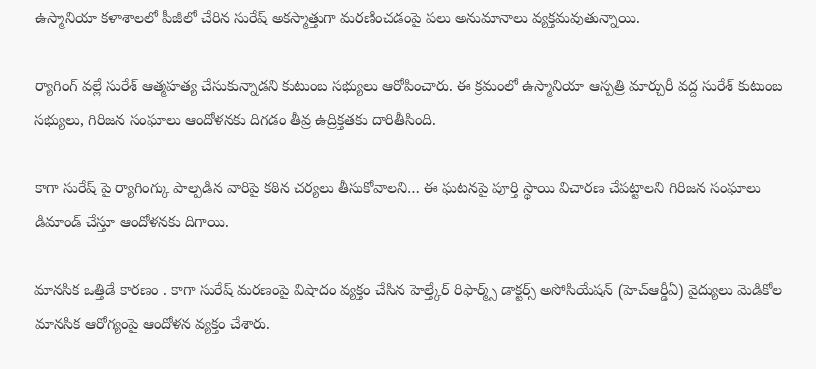ఉస్మానియా కళాశాలలో పీజీలో చేరిన సురేష్ అకస్మాత్తుగా మరణించడంపై పలు అనుమానాలు వ్యక్తమవుతున్నాయి.

ర్యాగింగ్ వల్లే సురేశ్ ఆత్మహత్య చేసుకున్నాడని కుటుంబ సభ్యులు ఆరోపించారు. ఈ క్రమంలో ఉస్మానియా ఆస్పత్రి మార్చురీ వద్ద సురేశ్ కుటుంబ సభ్యులు, గిరిజన సంఘాలు ఆందోళనకు దిగడం తీవ్ర ఉద్రిక్తతకు దారితీసింది.

కాగా సురేష్ పై ర్యాగింగ్కు పాల్పడిన వారిపై కఠిన చర్యలు తీసుకోవాలని… ఈ ఘటనపై పూర్తి స్థాయి విచారణ చేపట్టాలని గిరిజన సంఘాలు డిమాండ్ చేస్తూ ఆందోళనకు దిగాయి.

మానసిక ఒత్తిడే కారణం . కాగా సురేష్ మరణంపై విషాదం వ్యక్తం చేసిన హెల్త్కేర్ రిఫార్మ్స్ డాక్టర్స్ అసోసియేషన్ (హెచ్ఆర్డీఏ) వైద్యులు మెడికోల మానసిక ఆరోగ్యంపై ఆందోళన వ్యక్తం చేశారు.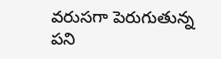వరుసగా పెరుగుతున్న పని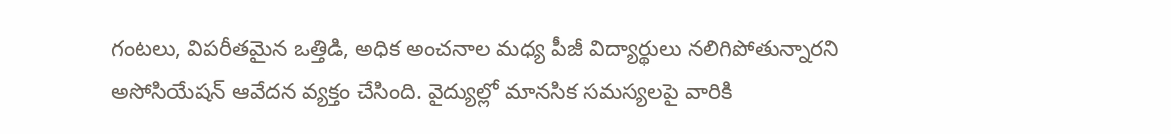గంటలు, విపరీతమైన ఒత్తిడి, అధిక అంచనాల మధ్య పీజీ విద్యార్థులు నలిగిపోతున్నారని అసోసియేషన్ ఆవేదన వ్యక్తం చేసింది. వైద్యుల్లో మానసిక సమస్యలపై వారికి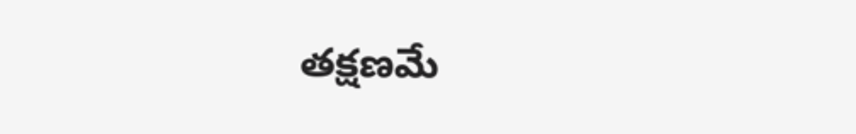తక్షణమే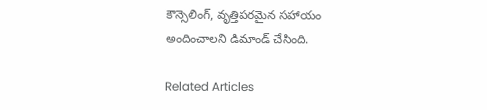కౌన్సెలింగ్, వృత్తిపరమైన సహాయం అందించాలని డిమాండ్ చేసింది.

Related Articles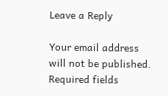Leave a Reply

Your email address will not be published. Required fields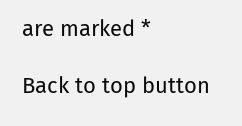are marked *

Back to top button